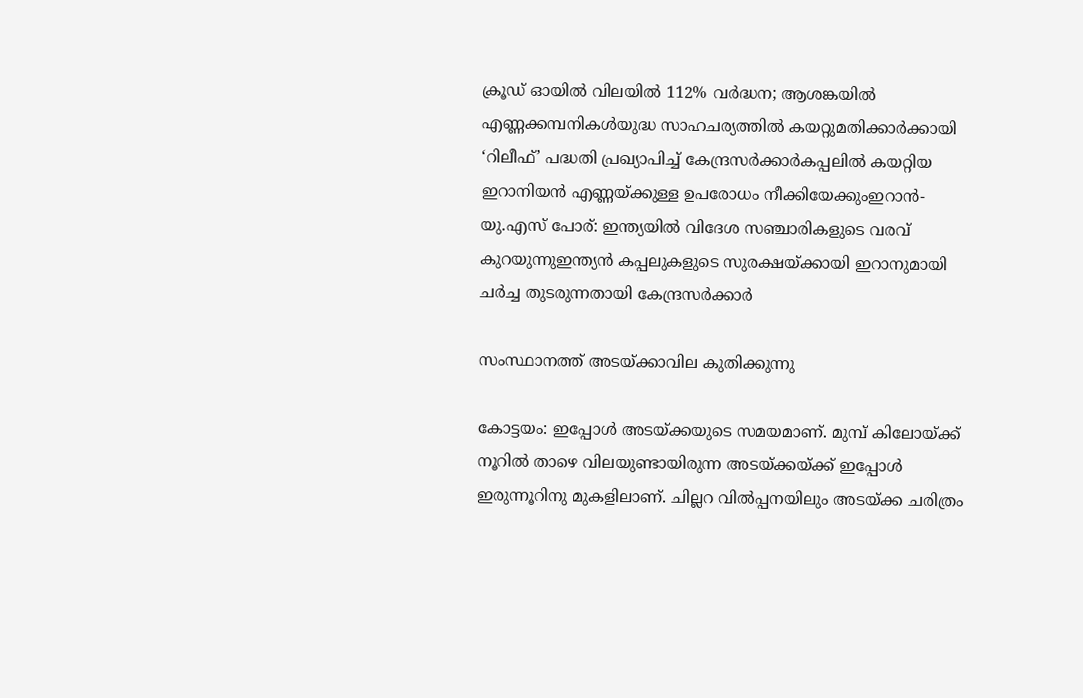ക്രൂഡ് ഓയിൽ വിലയിൽ 112% വർദ്ധന; ആശങ്കയിൽ എണ്ണക്കമ്പനികൾയുദ്ധ സാഹചര്യത്തില്‍ കയറ്റുമതിക്കാർക്കായി ‘റിലീഫ്’ പദ്ധതി പ്രഖ്യാപിച്ച് കേന്ദ്രസർക്കാർകപ്പലിൽ കയറ്റിയ ഇറാനിയൻ എണ്ണയ്ക്കുള്ള ഉപരോധം നീക്കിയേക്കുംഇറാൻ-യു.എസ് പോര്: ഇന്ത്യയില്‍ വിദേശ സഞ്ചാരികളുടെ വരവ് കുറയുന്നുഇന്ത്യൻ കപ്പലുകളുടെ സുരക്ഷയ്ക്കായി ഇറാനുമായി ചർച്ച തുടരുന്നതായി കേന്ദ്രസർക്കാർ

സംസ്ഥാനത്ത് അടയ്ക്കാവില കുതിക്കുന്നു

കോട്ടയം: ഇപ്പോൾ അടയ്ക്കയുടെ സമയമാണ്. മുമ്പ് കിലോയ്ക്ക് നൂറിൽ താഴെ വിലയുണ്ടായിരുന്ന അടയ്ക്കയ്ക്ക് ഇപ്പോൾ ഇരുന്നൂറിനു മുകളിലാണ്. ചില്ലറ വിൽപ്പനയിലും അടയ്ക്ക ചരിത്രം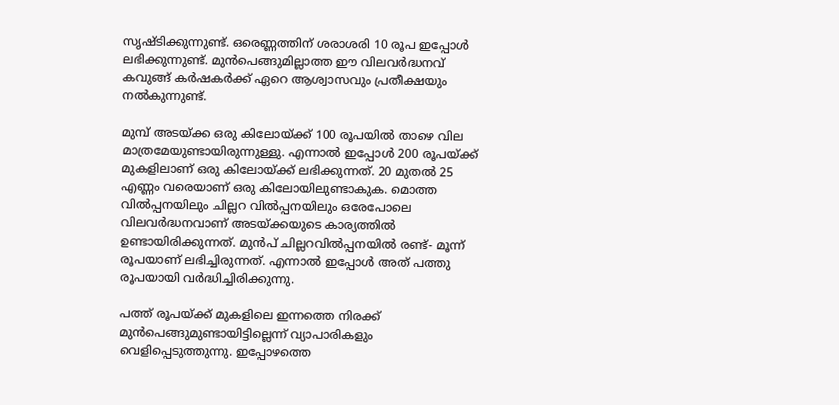സൃഷ്ടിക്കുന്നുണ്ട്. ഒരെണ്ണത്തിന് ശരാശരി 10 രൂപ ഇപ്പോൾ ലഭിക്കുന്നുണ്ട്. മുൻപെങ്ങുമില്ലാത്ത ഈ വിലവർദ്ധനവ് കവുങ്ങ് കർഷകർക്ക് ഏറെ ആശ്വാസവും പ്രതീക്ഷയും നൽകുന്നുണ്ട്.

മുമ്പ് അടയ്ക്ക ഒരു കിലോയ്ക്ക് 100 രൂപയിൽ താഴെ വില മാത്രമേയുണ്ടായിരുന്നുള്ളു. എന്നാൽ ഇപ്പോൾ 200 രൂപയ്ക്ക് മുകളിലാണ് ഒരു കിലോയ്ക്ക് ലഭിക്കുന്നത്. 20 മുതൽ 25 എണ്ണം വരെയാണ് ഒരു കിലോയിലുണ്ടാകുക. മൊത്ത വിൽപ്പനയിലും ചില്ലറ വിൽപ്പനയിലും ഒരേപോലെ വിലവർദ്ധനവാണ് അടയ്ക്കയുടെ കാര്യത്തിൽ ഉണ്ടായിരിക്കുന്നത്. മുൻപ് ചില്ലറവിൽപ്പനയിൽ രണ്ട്- മൂന്ന് രൂപയാണ് ലഭിച്ചിരുന്നത്. എന്നാൽ ഇപ്പോൾ അത് പത്തു രൂപയായി വർദ്ധിച്ചിരിക്കുന്നു.

പത്ത് രൂപയ്ക്ക് മുകളിലെ ഇന്നത്തെ നിരക്ക് മുൻപെങ്ങുമുണ്ടായിട്ടില്ലെന്ന് വ്യാപാരികളും വെളിപ്പെടുത്തുന്നു. ഇപ്പോഴത്തെ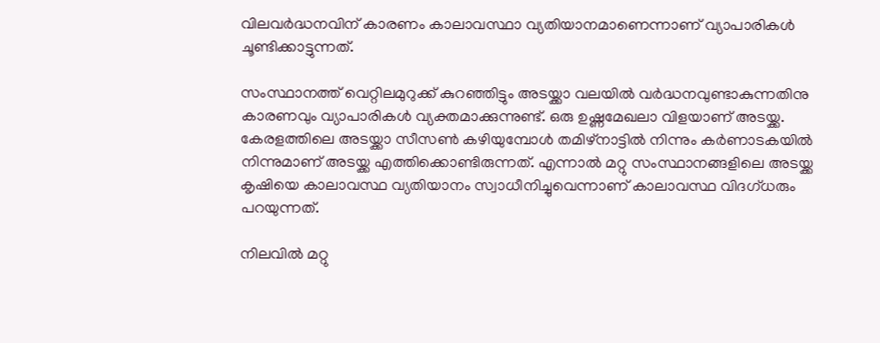വിലവർദ്ധനവിന് കാരണം കാലാവസ്ഥാ വ്യതിയാനമാണെന്നാണ് വ്യാപാരികൾ ചൂണ്ടിക്കാട്ടുന്നത്.

സംസ്ഥാനത്ത് വെറ്റിലമുറുക്ക് കുറഞ്ഞിട്ടും അടയ്ക്കാ വലയിൽ വർദ്ധനവുണ്ടാകുന്നതിനു കാരണവും വ്യാപാരികൾ വ്യക്തമാക്കുന്നുണ്ട്. ഒരു ഉഷ്ണമേഖലാ വിളയാണ് അടയ്ക്ക. കേരളത്തിലെ അടയ്ക്കാ സീസൺ കഴിയുമ്പോൾ തമിഴ്നാട്ടിൽ നിന്നും കർണാടകയിൽ നിന്നുമാണ് അടയ്ക്ക എത്തിക്കൊണ്ടിരുന്നത്. എന്നാൽ മറ്റു സംസ്ഥാനങ്ങളിലെ അടയ്ക്ക കൃഷിയെ കാലാവസ്ഥ വ്യതിയാനം സ്വാധീനിച്ചുവെന്നാണ് കാലാവസ്ഥ വിദഗ്ധരും പറയുന്നത്.

നിലവിൽ മറ്റു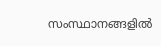സംസ്ഥാനങ്ങളിൽ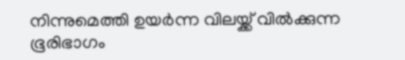നിന്നുമെത്തി ഉയർന്ന വിലയ്ക്ക് വിൽക്കുന്ന ഭൂരിഭാഗം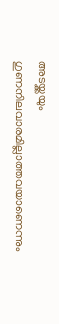അടയ്ക്കയും ഗുണനിലവാരമില്ലാത്തവയാണെന്നും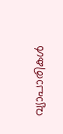വ്യാപാരികൾ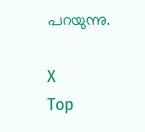പറയുന്നു.

X
Top